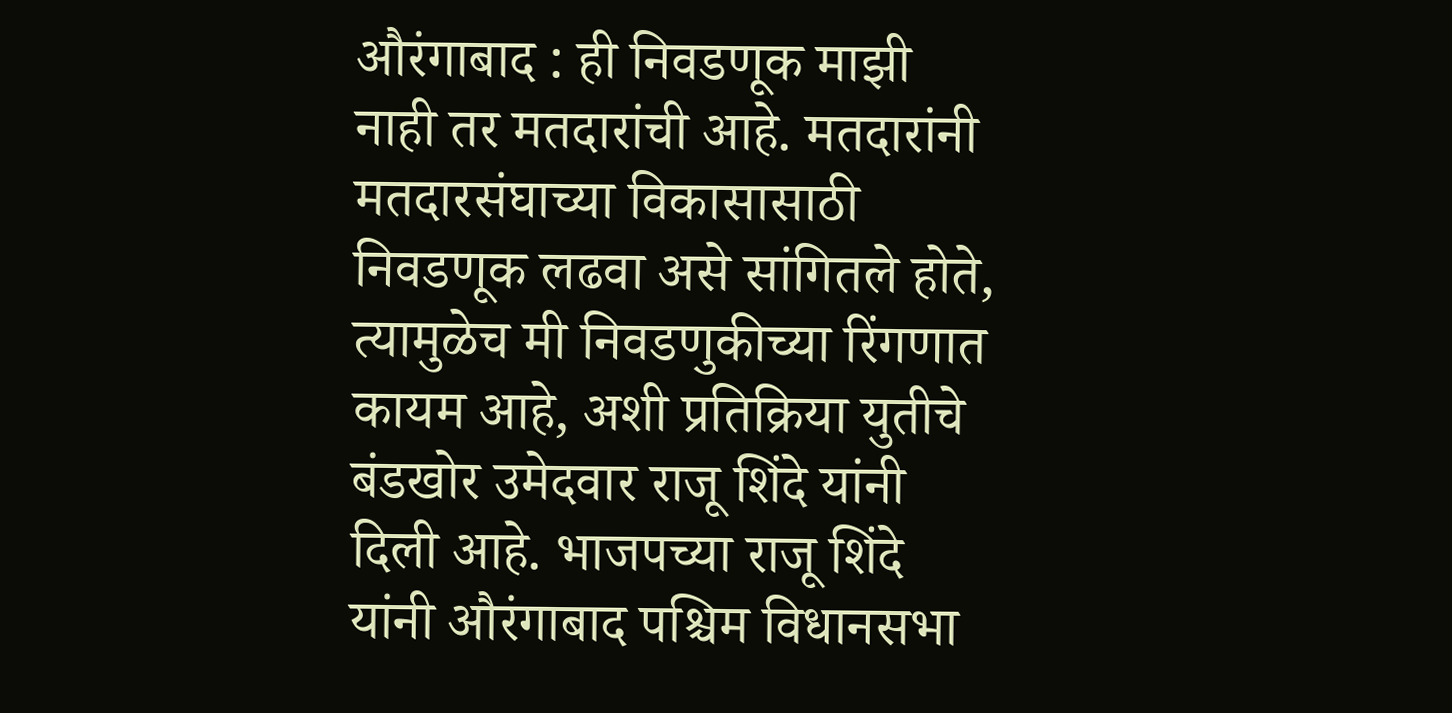औरंगाबाद : ही निवडणूक माझी नाही तर मतदारांची आहे. मतदारांनी मतदारसंघाच्या विकासासाठी निवडणूक लढवा असे सांगितले होते, त्यामुळेच मी निवडणुकीच्या रिंगणात कायम आहे, अशी प्रतिक्रिया युतीचे बंडखोर उमेदवार राजू शिंदे यांनी दिली आहे. भाजपच्या राजू शिंदे यांनी औरंगाबाद पश्चिम विधानसभा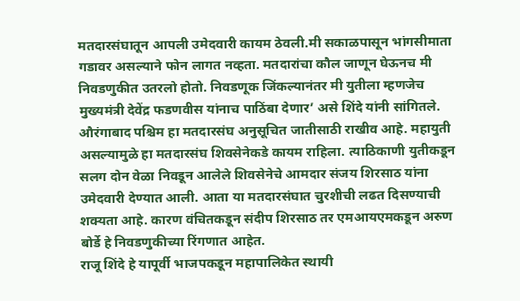मतदारसंघातून आपली उमेदवारी कायम ठेवली.मी सकाळपासून भांगसीमाता गडावर असल्याने फोन लागत नव्हता. मतदारांचा कौल जाणून घेऊनच मी निवडणुकीत उतरलो होतो. निवडणूक जिंकल्यानंतर मी युतीला म्हणजेच मुख्यमंत्री देवेंद्र फडणवीस यांनाच पाठिंबा देणार’ असे शिंदे यांनी सांगितले.
औरंगाबाद पश्चिम हा मतदारसंघ अनुसूचित जातीसाठी राखीव आहे. महायुती असल्यामुळे हा मतदारसंघ शिवसेनेकडे कायम राहिला. त्याठिकाणी युतीकडून सलग दोन वेळा निवडून आलेले शिवसेनेचे आमदार संजय शिरसाठ यांना उमेदवारी देण्यात आली. आता या मतदारसंघात चुरशीची लढत दिसण्याची शक्यता आहे. कारण वंचितकडून संदीप शिरसाठ तर एमआयएमकडून अरुण बोर्डे हे निवडणुकीच्या रिंगणात आहेत.
राजू शिंदे हे यापूर्वी भाजपकडून महापालिकेत स्थायी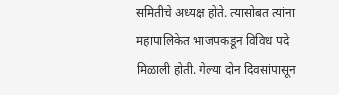समितीचे अध्यक्ष होते. त्यासोबत त्यांना महापालिकेत भाजपकडून विविध पदे मिळाली होती. गेल्या दोन दिवसांपासून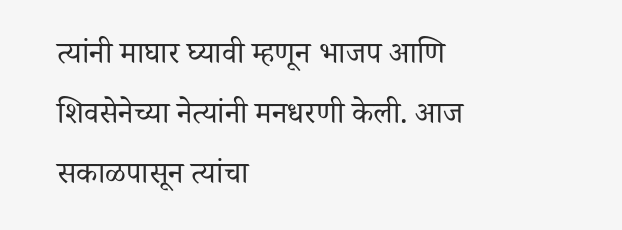त्यांनी माघार घ्यावी म्हणून भाजप आणि शिवसेनेच्या नेत्यांनी मनधरणी केली. आज सकाळपासून त्यांचा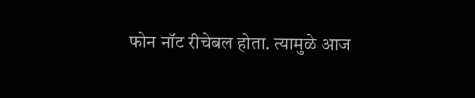फोन नॉट रीचेबल होता. त्यामुळे आज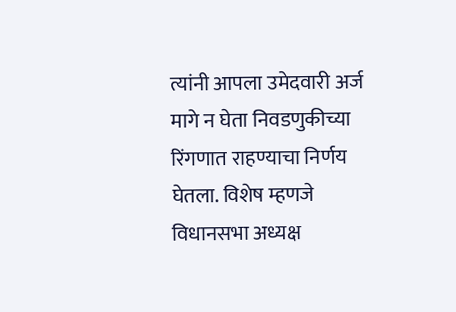त्यांनी आपला उमेदवारी अर्ज मागे न घेता निवडणुकीच्या रिंगणात राहण्याचा निर्णय घेतला. विशेष म्हणजे विधानसभा अध्यक्ष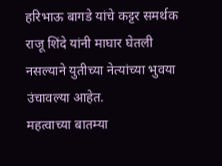हरिभाऊ बागडे यांचे कट्टर समर्थक राजू शिंदे यांनी माघार घेतली नसल्याने युतीच्या नेत्यांच्या भुवया उंचावल्या आहेत.
महत्वाच्या बातम्या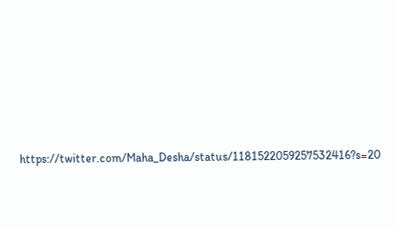https://twitter.com/Maha_Desha/status/1181522059257532416?s=20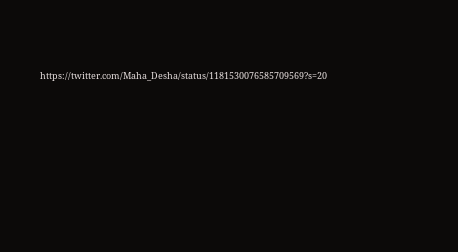https://twitter.com/Maha_Desha/status/1181530076585709569?s=20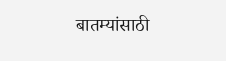बातम्यांसाठी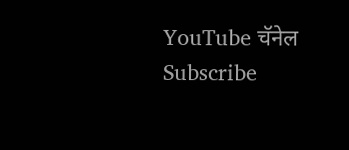YouTube चॅनेल Subscribe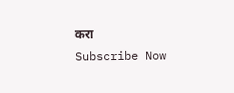करा
Subscribe Now